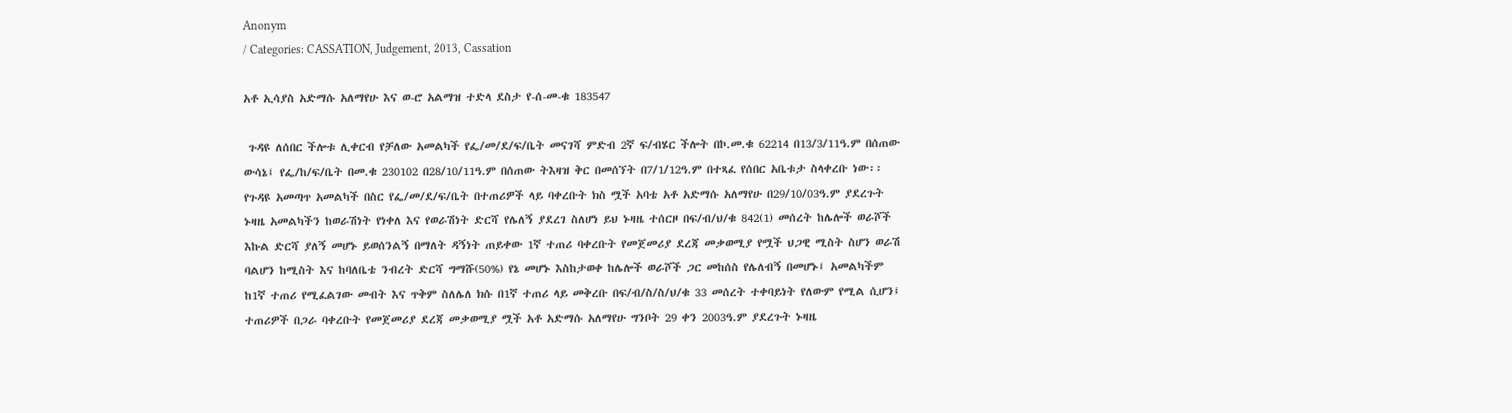Anonym
/ Categories: CASSATION, Judgement, 2013, Cassation

አቶ ኢሳያስ አድማሱ አለማየሁ እና ወ-ሮ አልማዝ ተድላ ደስታ የ-ሰ-መ-ቁ 183547

 ጉዳዩ ለሰበር ችሎቱ ሊቀርብ የቻለው አመልካች የፌ/መ/ደ/ፍ/ቤት መናገሻ ምድብ 2ኛ ፍ/ብሄር ችሎት በኮ.መ.ቁ 62214 በ13/3/11ዓ.ም በሰጠው ውሳኔ፤ የፌ/ከ/ፍ/ቤት በመ.ቁ 230102 በ28/10/11ዓ.ም በሰጠው ትእዛዝ ቅር በመሰኘት በ7/1/12ዓ.ም በተጻፈ የሰበር አቤቱታ ስላቀረቡ ነው፡፡የጉዳዩ አመጣጥ አመልካች በስር የፌ/መ/ደ/ፍ/ቤት በተጠሪዎች ላይ ባቀረቡት ክስ ሟች አባቴ አቶ አድማሱ አለማየሁ በ29/10/03ዓ.ም ያደረጉት ኑዛዜ አመልካችን ከወራሽነት የነቀለ እና የወራሽነት ድርሻ የሌለኝ ያደረገ ስለሆነ ይህ ኑዛዜ ተሰርዞ በፍ/ብ/ህ/ቁ 842(1) መሰረት ከሌሎች ወራሾች እኩል ድርሻ ያለኝ መሆኑ ይወሰንልኝ በማለት ዳኝነት ጠይቀው 1ኛ ተጠሪ ባቀረቡት የመጀመሪያ ደረጃ መቃወሚያ የሟች ህጋዊ ሚስት ስሆን ወራሽ ባልሆን ከሚስት እና ከባለቤቴ ንብረት ድርሻ ግማሹ(50%) የኔ መሆኑ እስከታወቀ ከሌሎች ወራሾች ጋር መከሰስ የሌለብኝ በመሆኑ፤ አመልካችም ከ1ኛ ተጠሪ የሚፈልገው መብት እና ጥቅም ስለሌለ ክሱ በ1ኛ ተጠሪ ላይ መቅረቡ በፍ/ብ/ስ/ስ/ህ/ቁ 33 መሰረት ተቀባይነት የለውም የሚል ሲሆን፤ ተጠሪዎች በጋራ ባቀረቡት የመጀመሪያ ደረጃ መቃወሚያ ሟች አቶ አድማሱ አለማየሁ ግንቦት 29 ቀን 2003ዓ.ም ያደረጉት ኑዛዜ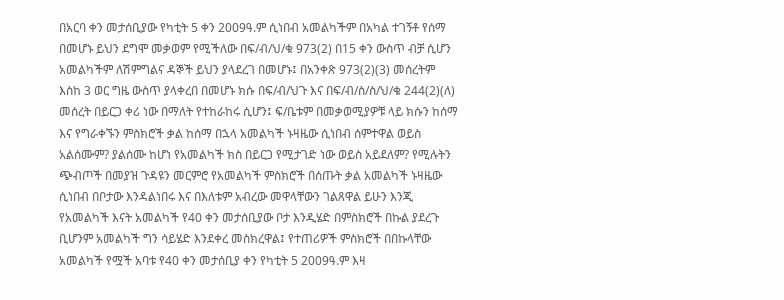በአርባ ቀን መታሰቢያው የካቲት 5 ቀን 2009ዓ.ም ሲነበብ አመልካችም በአካል ተገኝቶ የሰማ በመሆኑ ይህን ደግሞ መቃወም የሚችለው በፍ/ብ/ህ/ቁ 973(2) በ15 ቀን ውስጥ ብቻ ሲሆን አመልካችም ለሽምግልና ዳኞች ይህን ያላደረገ በመሆኑ፤ በአንቀጽ 973(2)(3) መሰረትም እስከ 3 ወር ግዜ ውስጥ ያላቀረበ በመሆኑ ክሱ በፍ/ብ/ህጉ እና በፍ/ብ/ስ/ስ/ህ/ቁ 244(2)(ለ) መሰረት በይርጋ ቀሪ ነው በማለት የተከራከሩ ሲሆን፤ ፍ/ቤቱም በመቃወሚያዎቹ ላይ ክሱን ከሰማ እና የግራቀኙን ምስክሮች ቃል ከሰማ በኋላ አመልካች ኑዛዜው ሲነበብ ሰምተዋል ወይስ አልሰሙም? ያልሰሙ ከሆነ የአመልካች ክስ በይርጋ የሚታገድ ነው ወይስ አይደለም? የሚሉትን ጭብጦች በመያዝ ጉዳዩን መርምሮ የአመልካች ምስክሮች በሰጡት ቃል አመልካች ኑዛዜው ሲነበብ በቦታው እንዳልነበሩ እና በእለቱም አብረው መዋላቸውን ገልጸዋል ይሁን እንጂ የአመልካች እናት አመልካች የ40 ቀን መታሰቢያው ቦታ እንዲሄድ በምስክሮች በኩል ያደረጉ ቢሆንም አመልካች ግን ሳይሄድ እንደቀረ መስክረዋል፤ የተጠሪዎች ምስክሮች በበኩላቸው አመልካች የሟች አባቱ የ40 ቀን መታሰቢያ ቀን የካቲት 5 2009ዓ.ም እዛ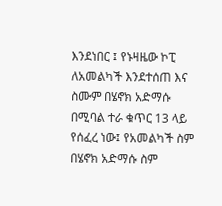እንደነበር ፤ የኑዛዜው ኮፒ ለአመልካች እንደተሰጠ እና ስሙም በሄኖክ አድማሱ በሚባል ተራ ቁጥር 13 ላይ የሰፈረ ነው፤ የአመልካች ስም በሄኖክ አድማሱ ስም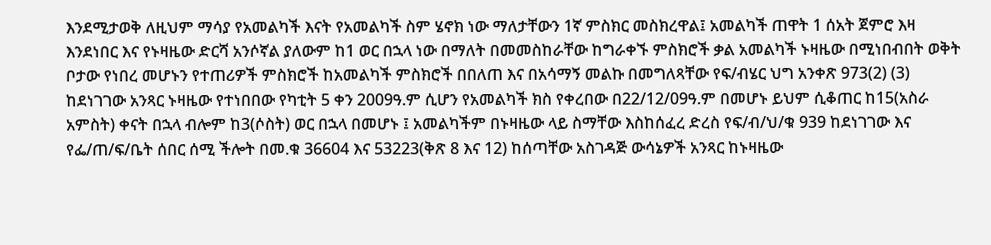እንደሚታወቅ ለዚህም ማሳያ የአመልካች እናት የአመልካች ስም ሄኖክ ነው ማለታቸውን 1ኛ ምስክር መስክረዋል፤ አመልካች ጠዋት 1 ሰአት ጀምሮ እዛ እንደነበር እና የኑዛዜው ድርሻ አንሶኛል ያለውም ከ1 ወር በኋላ ነው በማለት በመመስከራቸው ከግራቀኙ ምስክሮች ቃል አመልካች ኑዛዜው በሚነበብበት ወቅት ቦታው የነበረ መሆኑን የተጠሪዎች ምስክሮች ከአመልካች ምስክሮች በበለጠ እና በአሳማኝ መልኩ በመግለጻቸው የፍ/ብሄር ህግ አንቀጽ 973(2) (3) ከደነገገው አንጻር ኑዛዜው የተነበበው የካቲት 5 ቀን 2009ዓ.ም ሲሆን የአመልካች ክስ የቀረበው በ22/12/09ዓ.ም በመሆኑ ይህም ሲቆጠር ከ15(አስራ አምስት) ቀናት በኋላ ብሎም ከ3(ሶስት) ወር በኋላ በመሆኑ ፤ አመልካችም በኑዛዜው ላይ ስማቸው እስከሰፈረ ድረስ የፍ/ብ/ህ/ቁ 939 ከደነገገው እና የፌ/ጠ/ፍ/ቤት ሰበር ሰሚ ችሎት በመ.ቁ 36604 እና 53223(ቅጽ 8 እና 12) ከሰጣቸው አስገዳጅ ውሳኔዎች አንጻር ከኑዛዜው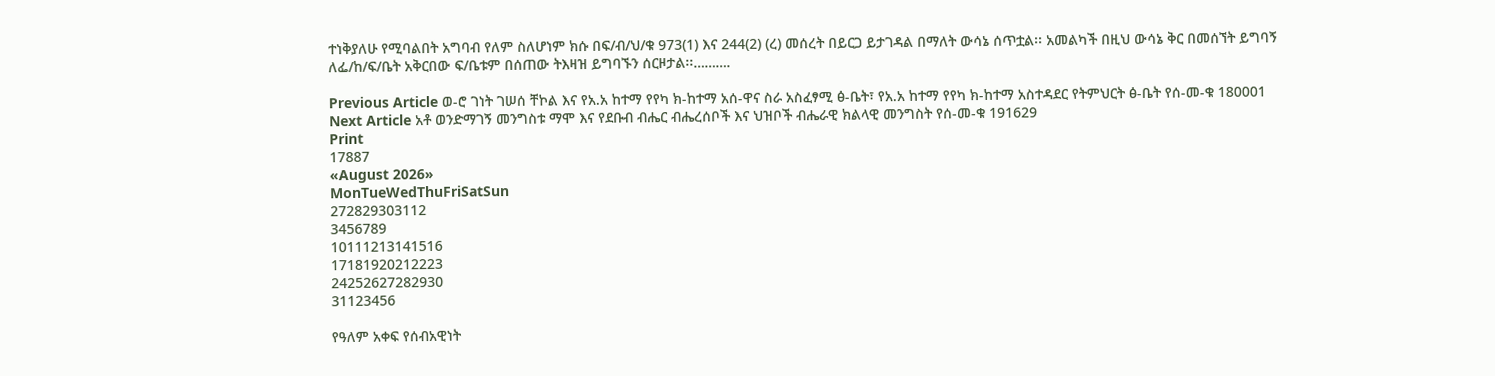ተነቅያለሁ የሚባልበት አግባብ የለም ስለሆነም ክሱ በፍ/ብ/ህ/ቁ 973(1) እና 244(2) (ረ) መሰረት በይርጋ ይታገዳል በማለት ውሳኔ ሰጥቷል፡፡ አመልካች በዚህ ውሳኔ ቅር በመሰኘት ይግባኝ ለፌ/ከ/ፍ/ቤት አቅርበው ፍ/ቤቱም በሰጠው ትእዛዝ ይግባኙን ሰርዞታል፡፡……….

Previous Article ወ-ሮ ገነት ገሠሰ ቸኮል እና የአ.አ ከተማ የየካ ክ-ከተማ አሰ-ዋና ስራ አስፈፃሚ ፅ-ቤት፣ የአ.አ ከተማ የየካ ክ-ከተማ አስተዳደር የትምህርት ፅ-ቤት የሰ-መ-ቁ 180001
Next Article አቶ ወንድማገኝ መንግስቱ ማሞ እና የደቡብ ብሔር ብሔረሰቦች እና ህዝቦች ብሔራዊ ክልላዊ መንግስት የሰ-መ-ቁ 191629
Print
17887
«August 2026»
MonTueWedThuFriSatSun
272829303112
3456789
10111213141516
17181920212223
24252627282930
31123456

የዓለም አቀፍ የሰብአዊነት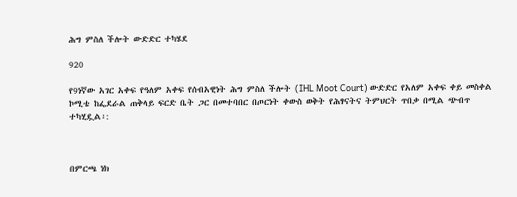ሕግ ምስለ ችሎት ውድድር ተካሄደ

920

የ9ነኛው አገር አቀፍ የዓለም አቀፍ የሰብአዊነት ሕግ ምስለ ችሎት (IHL Moot Court) ውድድር የአለም አቀፍ ቀይ መስቀል ኮሚቴ ከፌደራል ጠቅላይ ፍርድ ቤት ጋር በመተባበር በጦርነት ቀውስ ወቅት የሕፃናትና ትምህርት ጥበቃ በሚል ጭብጥ ተካሂዷል፡:



በምርጫ ነክ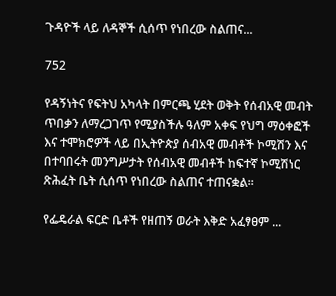ጉዳዮች ላይ ለዳኞች ሲሰጥ የነበረው ስልጠና...

752

የዳኝነትና የፍትህ አካላት በምርጫ ሂደት ወቅት የሰብአዊ መብት ጥበቃን ለማረጋገጥ የሚያስችሉ ዓለም አቀፍ የህግ ማዕቀፎች እና ተሞክሮዎች ላይ በኢትዮጵያ ሰብአዊ መብቶች ኮሚሽን እና በተባበሩት መንግሥታት የሰብአዊ መብቶች ከፍተኛ ኮሚሽነር ጽሕፈት ቤት ሲሰጥ የነበረው ስልጠና ተጠናቋል።

የፌዴራል ፍርድ ቤቶች የዘጠኝ ወራት እቅድ አፈፃፀም ...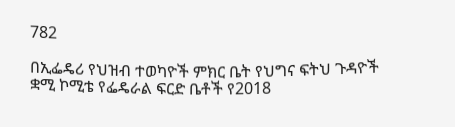782

በኢፌዴሪ የህዝብ ተወካዮች ምክር ቤት የህግና ፍትህ ጉዳዮች ቋሚ ኮሚቴ የፌዴራል ፍርድ ቤቶች የ2018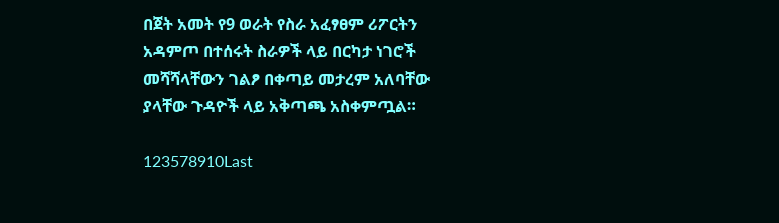በጀት አመት የ9 ወራት የስራ አፈፃፀም ሪፖርትን አዳምጦ በተሰሩት ስራዎች ላይ በርካታ ነገሮች መሻሻላቸውን ገልፆ በቀጣይ መታረም አለባቸው ያላቸው ጉዳዮች ላይ አቅጣጫ አስቀምጧል።

123578910Last